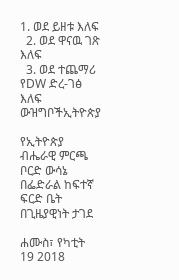1. ወደ ይዘቱ እለፍ
  2. ወደ ዋናዉ ገጽ እለፍ
  3. ወደ ተጨማሪ የDW ድረ-ገፅ እለፍ
ውዝግቦችኢትዮጵያ

የኢትዮጵያ ብሔራዊ ምርጫ ቦርድ ውሳኔ በፌድራል ከፍተኛ ፍርድ ቤት በጊዜያዊነት ታገደ

ሐሙስ፣ የካቲት 19 2018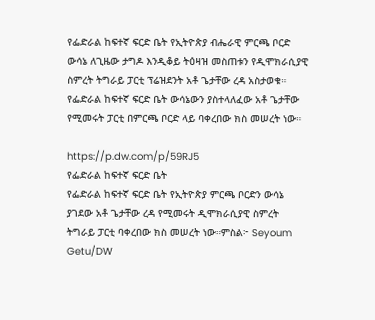የፌድራል ከፍተኛ ፍርድ ቤት የኢትዮጵያ ብሔራዊ ምርጫ ቦርድ ውሳኔ ለጊዜው ታግዶ እንዲቆይ ትዕዛዝ መስጠቱን የዲሞክራሲያዊ ስምረት ትግራይ ፓርቲ ፕሬዝደንት አቶ ጌታቸው ረዳ አስታወቁ። የፌድራል ከፍተኛ ፍርድ ቤት ውሳኔውን ያስተላለፈው አቶ ጌታቸው የሚመሩት ፓርቲ በምርጫ ቦርድ ላይ ባቀረበው ክስ መሠረት ነው።

https://p.dw.com/p/59RJ5
የፌድራል ከፍተኛ ፍርድ ቤት
የፌድራል ከፍተኛ ፍርድ ቤት የኢትዮጵያ ምርጫ ቦርድን ውሳኔ ያገደው አቶ ጌታቸው ረዳ የሚመሩት ዲሞክራሲያዊ ስምረት ትግራይ ፓርቲ ባቀረበው ክስ መሠረት ነው።ምስል፦ Seyoum Getu/DW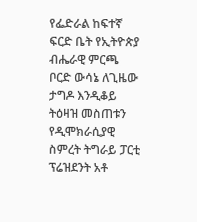የፌድራል ከፍተኛ ፍርድ ቤት የኢትዮጵያ ብሔራዊ ምርጫ ቦርድ ውሳኔ ለጊዜው ታግዶ እንዲቆይ ትዕዛዝ መስጠቱን የዲሞክራሲያዊ ስምረት ትግራይ ፓርቲ ፕሬዝደንት አቶ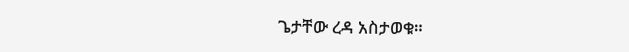ጌታቸው ረዳ አስታወቁ።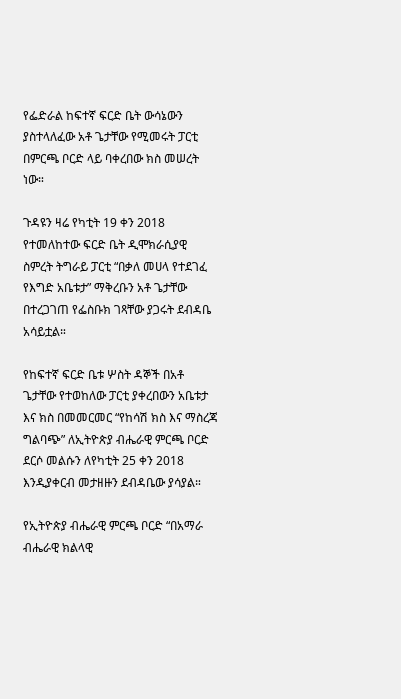የፌድራል ከፍተኛ ፍርድ ቤት ውሳኔውን ያስተላለፈው አቶ ጌታቸው የሚመሩት ፓርቲ በምርጫ ቦርድ ላይ ባቀረበው ክስ መሠረት ነው።

ጉዳዩን ዛሬ የካቲት 19 ቀን 2018 የተመለከተው ፍርድ ቤት ዲሞክራሲያዊ ስምረት ትግራይ ፓርቲ “በቃለ መሀላ የተደገፈ የእግድ አቤቱታ” ማቅረቡን አቶ ጌታቸው በተረጋገጠ የፌስቡክ ገጻቸው ያጋሩት ደብዳቤ አሳይቷል።

የከፍተኛ ፍርድ ቤቱ ሦስት ዳኞች በአቶ ጌታቸው የተወከለው ፓርቲ ያቀረበውን አቤቱታ እና ክስ በመመርመር “የከሳሽ ክስ እና ማስረጃ ግልባጭ” ለኢትዮጵያ ብሔራዊ ምርጫ ቦርድ ደርሶ መልሱን ለየካቲት 25 ቀን 2018 እንዲያቀርብ መታዘዙን ደብዳቤው ያሳያል።

የኢትዮጵያ ብሔራዊ ምርጫ ቦርድ “በአማራ ብሔራዊ ክልላዊ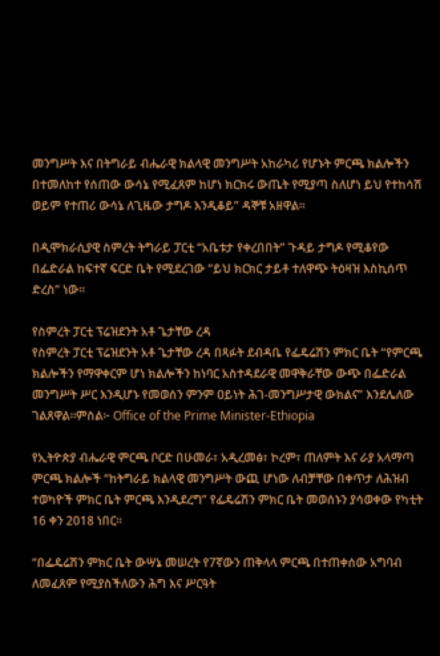መንግሥት እና በትግራይ ብሔራዊ ክልላዊ መንግሥት አከራካሪ የሆኑት ምርጫ ክልሎችን በተመለከተ የሰጠው ውሳኔ የሚፈጸም ከሆነ ክርክሩ ውጤት የሚያጣ ስለሆነ ይህ የተከሳሽ ወይም የተጠሪ ውሳኔ ለጊዜው ታግዶ እንዲቆይ” ዳኞቹ አዘዋል።

በዲሞክራሲያዊ ስምረት ትግራይ ፓርቲ “አቤቱታ የቀረበበት” ጉዳይ ታግዶ የሚቆየው በፌድራል ከፍተኛ ፍርድ ቤት የሚደረገው “ይህ ክርክር ታይቶ ተለዋጭ ትዕዛዝ እስኪሰጥ ድረስ” ነው።

የስምረት ፓርቲ ፕሬዝደንት አቶ ጌታቸው ረዳ
የስምረት ፓርቲ ፕሬዝደንት አቶ ጌታቸው ረዳ በጻፉት ደብዳቤ የፌዴሬሽን ምክር ቤት “የምርጫ ክልሎችን የማዋቀርም ሆነ ክልሎችን ከነባር አስተዳደራዊ መዋቅራቸው ውጭ በፌድራል መንግሥት ሥር እንዲሆኑ የመወሰን ምንም ዐይነት ሕገ-መንግሥታዊ ውክልና” እንደሌለው ገልጸዋል።ምስል፦ Office of the Prime Minister-Ethiopia

የኢትዮጵያ ብሔራዊ ምርጫ ቦርድ በሁመራ፣ አዲረመፅ፣ ኮረም፣ ጠለምት እና ራያ አላማጣ ምርጫ ክልሎች “ከትግራይ ክልላዊ መንግሥት ውጪ ሆነው ለብቻቸው በቀጥታ ለሕዝብ ተወካዮች ምክር ቤት ምርጫ እንዲደረግ” የፌዴሬሽን ምክር ቤት መወሰኑን ያሳወቀው የካቲት 16 ቀን 2018 ነበር።

“በፌዴሬሽን ምክር ቤት ውሣኔ መሠረት የ7ኛውን ጠቅላላ ምርጫ በተጠቀሰው አግባብ ለመፈጸም የሚያስችለውን ሕግ እና ሥርዓት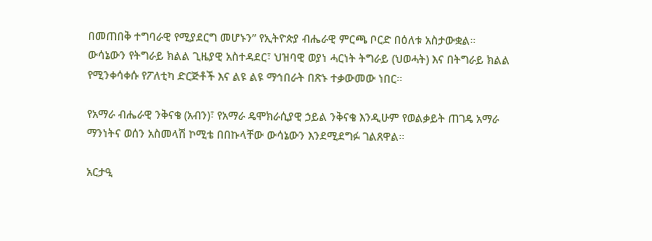በመጠበቅ ተግባራዊ የሚያደርግ መሆኑን” የኢትዮጵያ ብሔራዊ ምርጫ ቦርድ በዕለቱ አስታውቋል።
ውሳኔውን የትግራይ ክልል ጊዜያዊ አስተዳደር፣ ህዝባዊ ወያነ ሓርነት ትግራይ (ህወሓት) እና በትግራይ ክልል  የሚንቀሳቀሱ የፖለቲካ ድርጅቶች እና ልዩ ልዩ ማኅበራት በጽኑ ተቃውመው ነበር።

የአማራ ብሔራዊ ንቅናቄ (አብን)፣ የአማራ ዴሞክራሲያዊ ኃይል ንቅናቄ እንዲሁም የወልቃይት ጠገዴ አማራ ማንነትና ወሰን አስመላሽ ኮሚቴ በበኩላቸው ውሳኔውን እንደሚደግፉ ገልጸዋል።

አርታዒ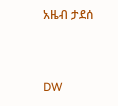አዜብ ታደሰ


DW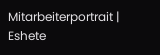Mitarbeiterportrait | Eshete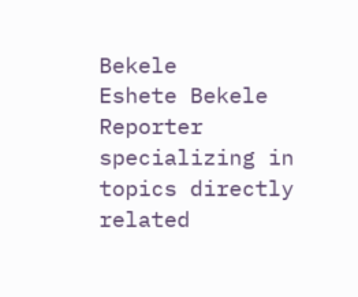Bekele
Eshete Bekele Reporter specializing in topics directly related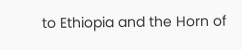to Ethiopia and the Horn of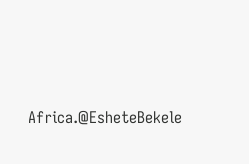Africa.@EsheteBekele